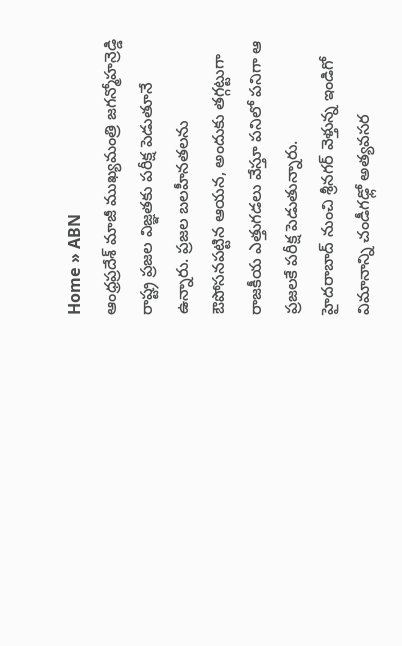Home » ABN
ఆంధ్రప్రదేశ్ మాజీ ముఖ్యమంత్రి జగన్మోహన్రెడ్డి రాష్ట్ర ప్రజల విజ్ఞతకు పరీక్ష పెడుతూనే ఉన్నారు. ప్రజల బలహీనతలను ఔపోసనపట్టిన ఆయన, అందుకు తగ్గట్టుగా రాజకీయ ఎత్తుగడలు వేస్తూ పనిలో పనిగా ఆ ప్రజలకే పరీక్ష పెడుతున్నారు.
హైదరాబాద్ నుంచి శ్రీనగర్ వెళ్తున్న ఇండిగో విమానాన్ని చండీగఢ్లో అత్యవసర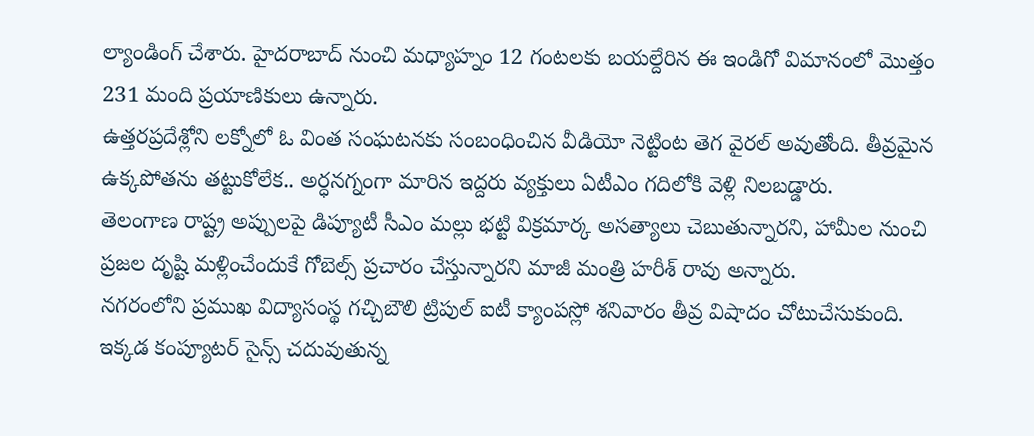ల్యాండింగ్ చేశారు. హైదరాబాద్ నుంచి మధ్యాహ్నం 12 గంటలకు బయల్దేరిన ఈ ఇండిగో విమానంలో మొత్తం 231 మంది ప్రయాణికులు ఉన్నారు.
ఉత్తరప్రదేశ్లోని లక్నోలో ఓ వింత సంఘటనకు సంబంధించిన వీడియో నెట్టింట తెగ వైరల్ అవుతోంది. తీవ్రమైన ఉక్కపోతను తట్టుకోలేక.. అర్ధనగ్నంగా మారిన ఇద్దరు వ్యక్తులు ఏటీఎం గదిలోకి వెళ్లి నిలబడ్డారు.
తెలంగాణ రాష్ట్ర అప్పులపై డిప్యూటీ సీఎం మల్లు భట్టి విక్రమార్క అసత్యాలు చెబుతున్నారని, హామీల నుంచి ప్రజల దృష్టి మళ్లించేందుకే గోబెల్స్ ప్రచారం చేస్తున్నారని మాజీ మంత్రి హరీశ్ రావు అన్నారు.
నగరంలోని ప్రముఖ విద్యాసంస్థ గచ్చిబౌలి ట్రిపుల్ ఐటీ క్యాంపస్లో శనివారం తీవ్ర విషాదం చోటుచేసుకుంది. ఇక్కడ కంప్యూటర్ సైన్స్ చదువుతున్న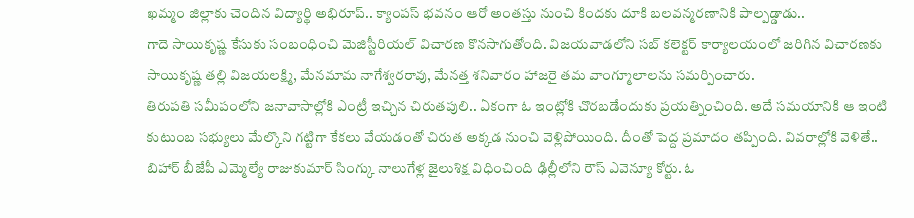ఖమ్మం జిల్లాకు చెందిన విద్యార్థి అభిరూప్.. క్యాంపస్ భవనం ఆరో అంతస్తు నుంచి కిందకు దూకి బలవన్మరణానికి పాల్పడ్డాడు..
గాదె సాయికృష్ణ కేసుకు సంబంధించి మెజిస్టీరియల్ విచారణ కొనసాగుతోంది. విజయవాడలోని సబ్ కలెక్టర్ కార్యాలయంలో జరిగిన విచారణకు సాయికృష్ణ తల్లి విజయలక్ష్మి, మేనమామ నాగేశ్వరరావు, మేనత్త శనివారం హాజరై తమ వాంగ్మూలాలను సమర్పించారు.
తిరుపతి సమీపంలోని జనావాసాల్లోకి ఎంట్రీ ఇచ్చిన చిరుతపులి.. ఏకంగా ఓ ఇంట్లోకి చొరబడేందుకు ప్రయత్నించింది. అదే సమయానికి ఆ ఇంటి కుటుంబ సభ్యులు మేల్కొని గట్టిగా కేకలు వేయడంతో చిరుత అక్కడ నుంచి వెళ్లిపోయింది. దీంతో పెద్ద ప్రమాదం తప్పింది. వివరాల్లోకి వెళితే..
బిహార్ బీజేపీ ఎమ్మెల్యే రాజుకుమార్ సింగ్కు నాలుగేళ్ల జైలుశిక్ష విధించింది ఢిల్లీలోని రౌస్ ఎవెన్యూ కోర్టు. ఓ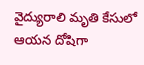వైద్యురాలి మృతి కేసులో ఆయన దోషిగా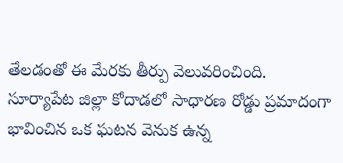తేలడంతో ఈ మేరకు తీర్పు వెలువరించింది.
సూర్యాపేట జిల్లా కోదాడలో సాధారణ రోడ్డు ప్రమాదంగా భావించిన ఒక ఘటన వెనుక ఉన్న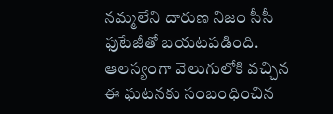నమ్మలేని దారుణ నిజం సీసీ ఫుటేజీతో బయటపడింది. ఆలస్యంగా వెలుగులోకి వచ్చిన ఈ ఘటనకు సంబంధించిన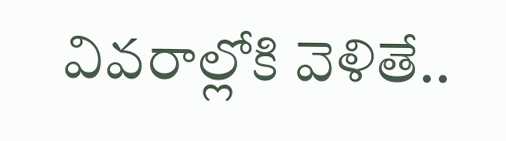వివరాల్లోకి వెళితే..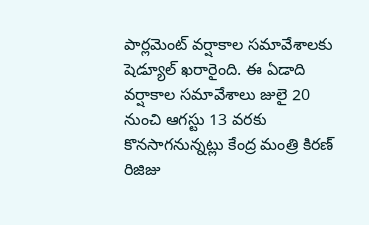పార్లమెంట్ వర్షాకాల సమావేశాలకు షెడ్యూల్ ఖరారైంది. ఈ ఏడాది వర్షాకాల సమావేశాలు జులై 20 నుంచి ఆగస్టు 13 వరకు కొనసాగనున్నట్లు కేంద్ర మంత్రి కిరణ్ రిజిజు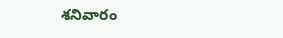శనివారం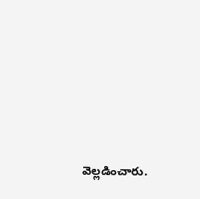వెల్లడించారు.